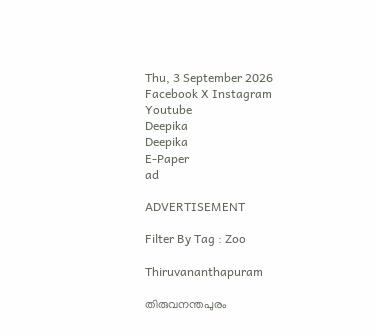Thu, 3 September 2026
Facebook X Instagram Youtube
Deepika
Deepika
E-Paper
ad

ADVERTISEMENT

Filter By Tag : Zoo

Thiruvananthapuram

തിരുവനന്തപുരം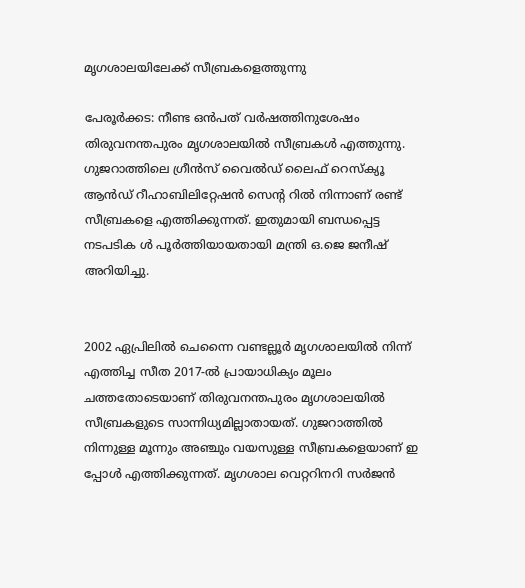മൃഗശാലയിലേക്ക് സീബ്രകളെത്തുന്നു

പേരൂർക്കട: നീണ്ട ഒൻപത് വർഷത്തിനുശേഷം തിരുവനന്തപുരം മൃഗശാലയിൽ സീബ്രകൾ എത്തുന്നു. ഗുജറാത്തിലെ ഗ്രീൻസ് വൈൽഡ് ലൈഫ് റെസ്ക്യൂ ആൻഡ് റീഹാബിലിറ്റേഷൻ സെന്‍റ റിൽ നിന്നാണ് രണ്ട് സീബ്രകളെ എത്തിക്കുന്നത്. ഇതുമായി ബന്ധപ്പെട്ട നടപടിക ൾ പൂർത്തിയായതായി മന്ത്രി ഒ.ജെ ജനീഷ് അറിയിച്ചു.


2002 ഏപ്രിലിൽ ചെന്നൈ വണ്ടല്ലൂർ മൃഗശാലയിൽ നിന്ന് എത്തിച്ച സീത 2017-ൽ പ്രായാധിക്യം മൂലം ചത്തതോടെയാണ് തിരുവനന്തപുരം മൃഗശാലയിൽ സീബ്രകളുടെ സാന്നിധ്യമില്ലാതായത്. ഗുജറാത്തിൽ നിന്നുള്ള മൂന്നും അഞ്ചും വയസുള്ള സീബ്രകളെയാണ് ഇ പ്പോൾ എത്തിക്കുന്നത്. മൃഗശാല വെറ്ററിനറി സർജൻ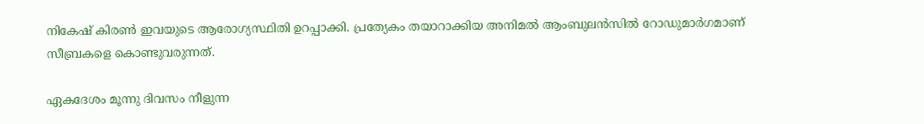നികേഷ് കിരൺ ഇവയുടെ ആരോഗ്യസ്ഥിതി ഉറപ്പാക്കി. പ്രത്യേകം തയാറാക്കിയ അനിമൽ ആംബുലൻസിൽ റോഡുമാർഗമാണ് സീബ്രകളെ കൊണ്ടുവരുന്നത്.

ഏകദേശം മൂന്നു ദിവസം നീളുന്ന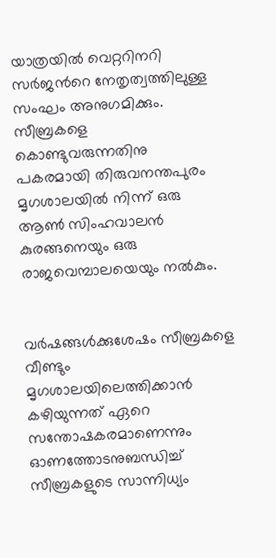യാത്രയിൽ വെറ്ററിനറി സർജന്‍റെ നേതൃത്വത്തിലുള്ള സംഘം അനുഗമിക്കും. സീബ്രകളെ കൊണ്ടുവരുന്നതിനു പകരമായി തിരുവനന്തപുരം മൃഗശാലയിൽ നിന്ന് ഒരു ആൺ സിംഹവാലൻ കുരങ്ങനെയും ഒരു രാജവെമ്പാലയെയും നൽകും.


വർഷങ്ങൾക്കുശേഷം സീബ്രകളെ വീണ്ടും മൃഗശാലയിലെത്തിക്കാൻ കഴിയുന്നത് ഏറെ സന്തോഷകരമാണെന്നും ഓണത്തോടനുബന്ധിച്ച് സീബ്രകളുടെ സാന്നിധ്യം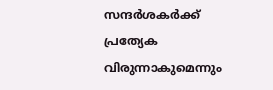സന്ദർശകർക്ക് പ്രത്യേക വിരുന്നാകുമെന്നും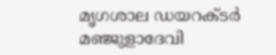മൃഗശാല ഡയറക്ടർ മഞ്ജുളാദേവി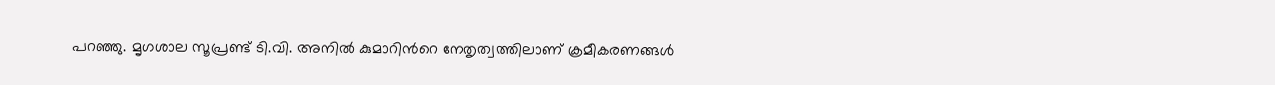പറഞ്ഞു. മൃഗശാല സൂപ്രണ്ട് ടി.വി. അനിൽ കുമാറിന്‍റെ നേതൃത്വത്തിലാണ് ക്രമീകരണങ്ങൾ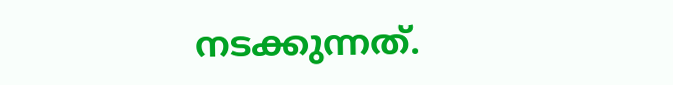നടക്കുന്നത്.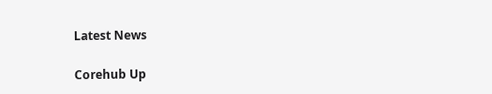Latest News

Corehub Up